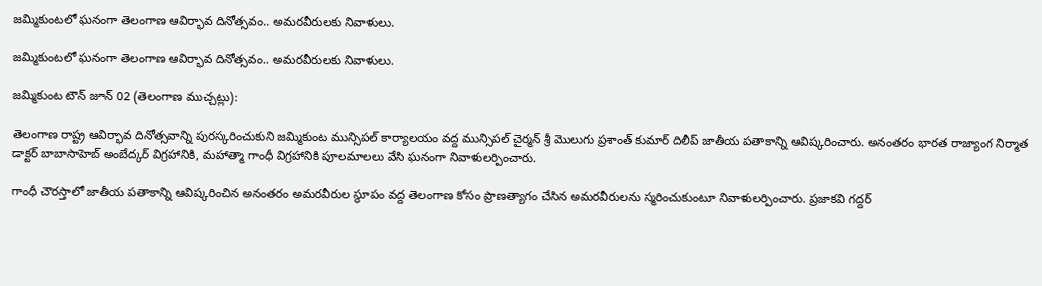జమ్మికుంటలో ఘనంగా తెలంగాణ ఆవిర్భావ దినోత్సవం.. అమరవీరులకు నివాళులు.

జమ్మికుంటలో ఘనంగా తెలంగాణ ఆవిర్భావ దినోత్సవం.. అమరవీరులకు నివాళులు.

జమ్మికుంట టౌన్ జూన్ 02 (తెలంగాణ ముచ్చట్లు):

తెలంగాణ రాష్ట్ర ఆవిర్భావ దినోత్సవాన్ని పురస్కరించుకుని జమ్మికుంట మున్సిపల్ కార్యాలయం వద్ద మున్సిపల్ చైర్మన్ శ్రీ మొలుగు ప్రశాంత్ కుమార్ దిలీప్ జాతీయ పతాకాన్ని ఆవిష్కరించారు. అనంతరం భారత రాజ్యాంగ నిర్మాత డాక్టర్ బాబాసాహెబ్ అంబేద్కర్ విగ్రహానికి, మహాత్మా గాంధీ విగ్రహానికి పూలమాలలు వేసి ఘనంగా నివాళులర్పించారు.

గాంధీ చౌరస్తాలో జాతీయ పతాకాన్ని ఆవిష్కరించిన అనంతరం అమరవీరుల స్థూపం వద్ద తెలంగాణ కోసం ప్రాణత్యాగం చేసిన అమరవీరులను స్మరించుకుంటూ నివాళులర్పించారు. ప్రజాకవి గద్దర్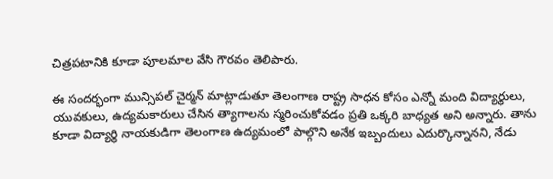చిత్రపటానికి కూడా పూలమాల వేసి గౌరవం తెలిపారు.

ఈ సందర్భంగా మున్సిపల్ చైర్మన్ మాట్లాడుతూ తెలంగాణ రాష్ట్ర సాధన కోసం ఎన్నో మంది విద్యార్థులు, యువకులు, ఉద్యమకారులు చేసిన త్యాగాలను స్మరించుకోవడం ప్రతి ఒక్కరి బాధ్యత అని అన్నారు. తాను కూడా విద్యార్థి నాయకుడిగా తెలంగాణ ఉద్యమంలో పాల్గొని అనేక ఇబ్బందులు ఎదుర్కొన్నానని, నేడు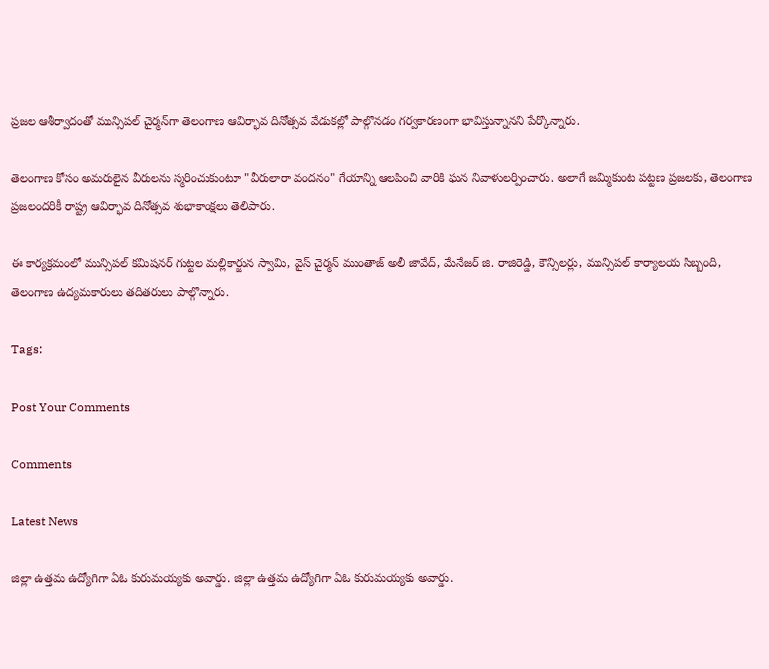ప్రజల ఆశీర్వాదంతో మున్సిపల్ చైర్మన్‌గా తెలంగాణ ఆవిర్భావ దినోత్సవ వేడుకల్లో పాల్గొనడం గర్వకారణంగా భావిస్తున్నానని పేర్కొన్నారు.

తెలంగాణ కోసం అమరులైన వీరులను స్మరించుకుంటూ "వీరులారా వందనం" గేయాన్ని ఆలపించి వారికి ఘన నివాళులర్పించారు. అలాగే జమ్మికుంట పట్టణ ప్రజలకు, తెలంగాణ ప్రజలందరికీ రాష్ట్ర ఆవిర్భావ దినోత్సవ శుభాకాంక్షలు తెలిపారు.

ఈ కార్యక్రమంలో మున్సిపల్ కమిషనర్ గుట్టల మల్లికార్జున స్వామి, వైస్ చైర్మన్ ముంతాజ్ అలీ జావేద్, మేనేజర్ జి. రాజిరెడ్డి, కౌన్సిలర్లు, మున్సిపల్ కార్యాలయ సిబ్బంది, తెలంగాణ ఉద్యమకారులు తదితరులు పాల్గొన్నారు.

Tags:

Post Your Comments

Comments

Latest News

జిల్లా ఉత్తమ ఉద్యోగిగా ఏఓ కురుమయ్యకు అవార్డు. జిల్లా ఉత్తమ ఉద్యోగిగా ఏఓ కురుమయ్యకు అవార్డు.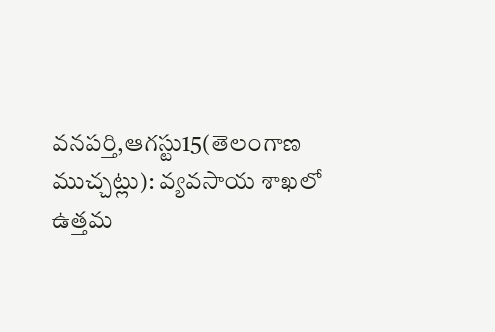వనపర్తి,ఆగస్టు15(తెలంగాణ ముచ్చట్లు): వ్యవసాయ శాఖలో ఉత్తమ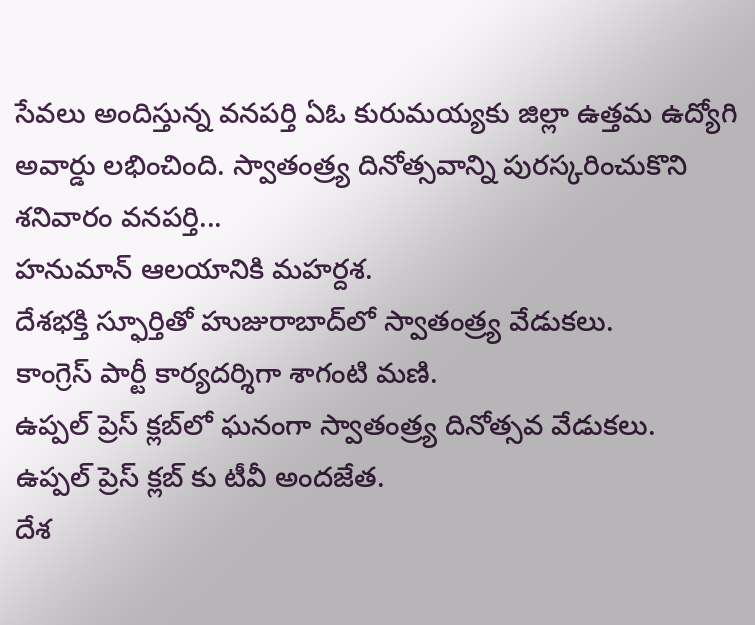సేవలు అందిస్తున్న వనపర్తి ఏఓ కురుమయ్యకు జిల్లా ఉత్తమ ఉద్యోగి అవార్డు లభించింది. స్వాతంత్ర్య దినోత్సవాన్ని పురస్కరించుకొని శనివారం వనపర్తి...
హనుమాన్ ఆలయానికి మహర్దశ.
దేశభక్తి స్ఫూర్తితో హుజురాబాద్‌లో స్వాతంత్ర్య వేడుకలు.
కాంగ్రెస్ పార్టీ కార్యదర్శిగా శాగంటి మణి.
ఉప్పల్ ప్రెస్ క్లబ్‌లో ఘనంగా స్వాతంత్ర్య దినోత్సవ వేడుకలు.
ఉప్పల్ ప్రెస్ క్లబ్‌ కు టీవీ అందజేత.
దేశ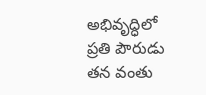అభివృద్ధిలో ప్రతి పౌరుడు తన వంతు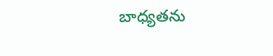బాధ్యతను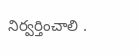నిర్వర్తించాలి .